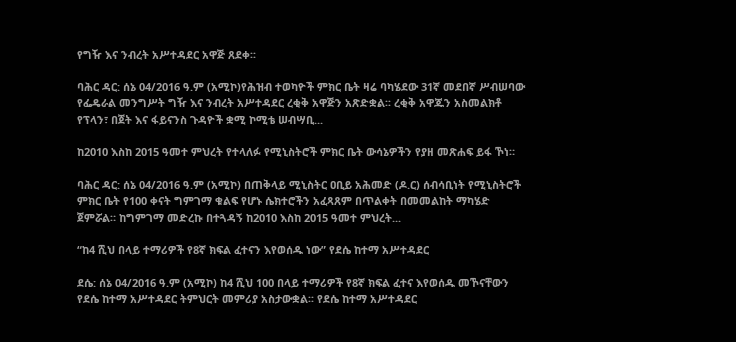የግዥ እና ንብረት አሥተዳደር አዋጅ ጸደቀ፡፡

ባሕር ዳር: ሰኔ 04/2016 ዓ.ም (አሚኮ)የሕዝብ ተወካዮች ምክር ቤት ዛሬ ባካሄደው 31ኛ መደበኛ ሥብሠባው የፌዴራል መንግሥት ግዥ እና ንብረት አሥተዳደር ረቂቅ አዋጅን አጽድቋል፡፡ ረቂቅ አዋጁን አስመልክቶ የፕላን፣ በጀት እና ፋይናንስ ጉዳዮች ቋሚ ኮሚቴ ሠብሣቢ...

ከ2010 እስከ 2015 ዓመተ ምህረት የተላለፉ የሚኒስትሮች ምክር ቤት ውሳኔዎችን የያዘ መጽሐፍ ይፋ ኾነ።

ባሕር ዳር: ሰኔ 04/2016 ዓ.ም (አሚኮ) በጠቅላይ ሚኒስትር ዐቢይ አሕመድ (ዶ.ር) ሰብሳቢነት የሚኒስትሮች ምክር ቤት የ100 ቀናት ግምገማ ቁልፍ የሆኑ ሴክተሮችን አፈጻጸም በጥልቀት በመመልከት ማካሄድ ጀምሯል። ከግምገማ መድረኩ በተጓዳኝ ከ2010 እስከ 2015 ዓመተ ምህረት...

“ከ4 ሺህ በላይ ተማሪዎች የ8ኛ ክፍል ፈተናን እየወሰዱ ነው” የደሴ ከተማ አሥተዳደር

ደሴ: ሰኔ 04/2016 ዓ.ም (አሚኮ) ከ4 ሺህ 100 በላይ ተማሪዎች የ8ኛ ክፍል ፈተና እየወሰዱ መኾናቸውን የደሴ ከተማ አሥተዳደር ትምህርት መምሪያ አስታውቋል፡፡ የደሴ ከተማ አሥተዳደር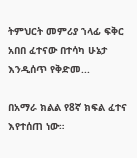ትምህርት መምሪያ ኀላፊ ፍቅር አበበ ፈተናው በተሳካ ሁኔታ እንዲሰጥ የቅድመ...

በአማራ ክልል የ8ኛ ክፍል ፈተና እየተሰጠ ነው።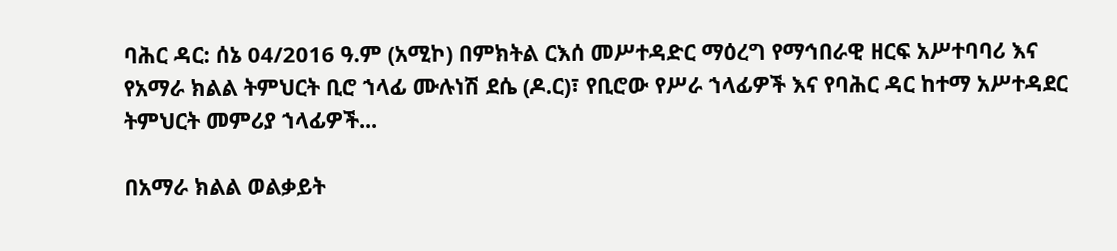ባሕር ዳር: ሰኔ 04/2016 ዓ.ም (አሚኮ) በምክትል ርእሰ መሥተዳድር ማዕረግ የማኅበራዊ ዘርፍ አሥተባባሪ እና የአማራ ክልል ትምህርት ቢሮ ኀላፊ ሙሉነሽ ደሴ (ዶ.ር)፣ የቢሮው የሥራ ኀላፊዎች እና የባሕር ዳር ከተማ አሥተዳደር ትምህርት መምሪያ ኀላፊዎች...

በአማራ ክልል ወልቃይት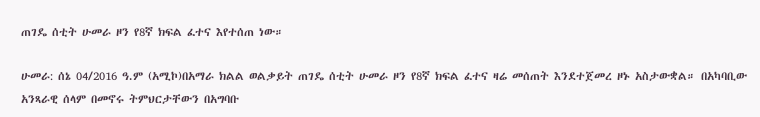ጠገዴ ሰቲት ሁመራ ዞን የ8ኛ ክፍል ፈተና እየተሰጠ ነው።

ሁመራ: ሰኔ 04/2016 ዓ.ም (አሚኮ)በአማራ ክልል ወልቃይት ጠገዴ ሰቲት ሁመራ ዞን የ8ኛ ክፍል ፈተና ዛሬ መሰጠት እንደተጀመረ ዞኑ አስታውቋል። በአካባቢው አንጻራዊ ሰላም በመኖሩ ትምህርታቸውን በአግባቡ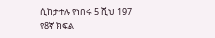ሲከታተሉ የነበሩ 5 ሺህ 197 የ8ኛ ክፍል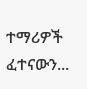ተማሪዎች ፈተናውን...